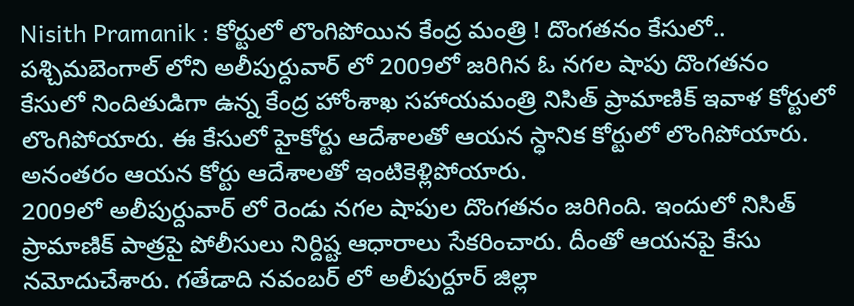Nisith Pramanik : కోర్టులో లొంగిపోయిన కేంద్ర మంత్రి ! దొంగతనం కేసులో..
పశ్చిమబెంగాల్ లోని అలీపుర్దువార్ లో 2009లో జరిగిన ఓ నగల షాపు దొంగతనం కేసులో నిందితుడిగా ఉన్న కేంద్ర హోంశాఖ సహాయమంత్రి నిసిత్ ప్రామాణిక్ ఇవాళ కోర్టులో లొంగిపోయారు. ఈ కేసులో హైకోర్టు ఆదేశాలతో ఆయన స్ధానిక కోర్టులో లొంగిపోయారు. అనంతరం ఆయన కోర్టు ఆదేశాలతో ఇంటికెళ్లిపోయారు.
2009లో అలీపుర్దువార్ లో రెండు నగల షాపుల దొంగతనం జరిగింది. ఇందులో నిసిత్ ప్రామాణిక్ పాత్రపై పోలీసులు నిర్దిష్ట ఆధారాలు సేకరించారు. దీంతో ఆయనపై కేసు నమోదుచేశారు. గతేడాది నవంబర్ లో అలీపుర్దూర్ జిల్లా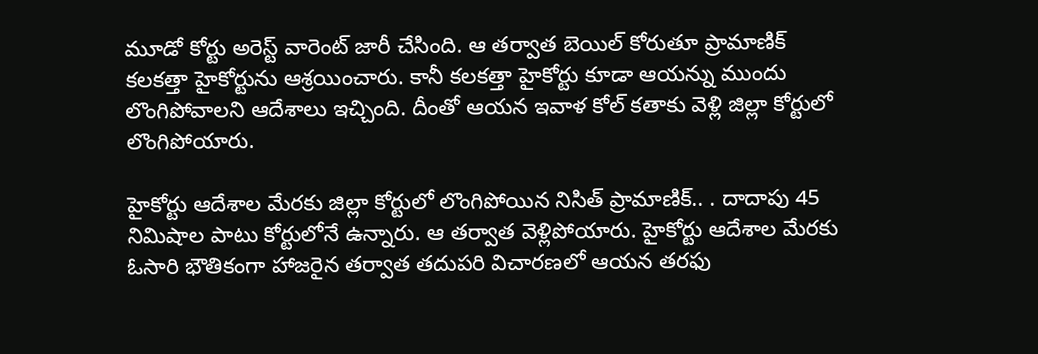మూడో కోర్టు అరెస్ట్ వారెంట్ జారీ చేసింది. ఆ తర్వాత బెయిల్ కోరుతూ ప్రామాణిక్ కలకత్తా హైకోర్టును ఆశ్రయించారు. కానీ కలకత్తా హైకోర్టు కూడా ఆయన్ను ముందు లొంగిపోవాలని ఆదేశాలు ఇచ్చింది. దీంతో ఆయన ఇవాళ కోల్ కతాకు వెళ్లి జిల్లా కోర్టులో లొంగిపోయారు.

హైకోర్టు ఆదేశాల మేరకు జిల్లా కోర్టులో లొంగిపోయిన నిసిత్ ప్రామాణిక్.. . దాదాపు 45 నిమిషాల పాటు కోర్టులోనే ఉన్నారు. ఆ తర్వాత వెళ్లిపోయారు. హైకోర్టు ఆదేశాల మేరకు ఓసారి భౌతికంగా హాజరైన తర్వాత తదుపరి విచారణలో ఆయన తరఫు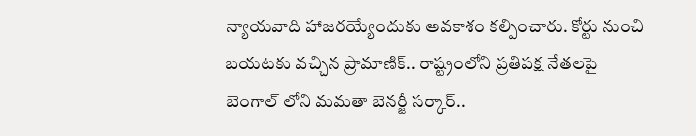న్యాయవాది హాజరయ్యేందుకు అవకాశం కల్పించారు. కోర్టు నుంచి బయటకు వచ్చిన ప్రామాణిక్.. రాష్ట్రంలోని ప్రతిపక్ష నేతలపై బెంగాల్ లోని మమతా బెనర్జీ సర్కార్..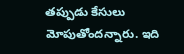తప్పుడు కేసులు మోపుతోందన్నారు. ఇది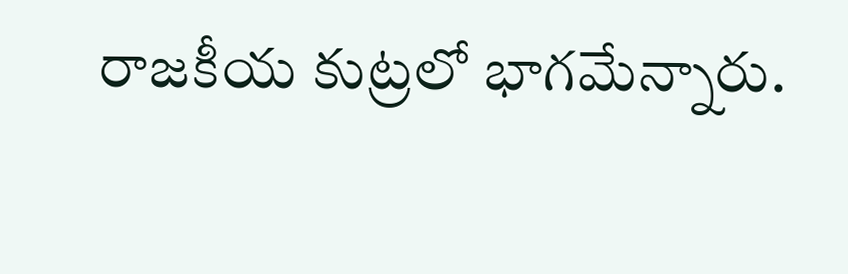రాజకీయ కుట్రలో భాగమేన్నారు.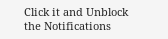Click it and Unblock the Notifications